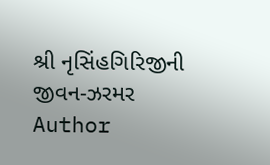શ્રી નૃસિંહગિરિજીની જીવન-ઝરમર
Author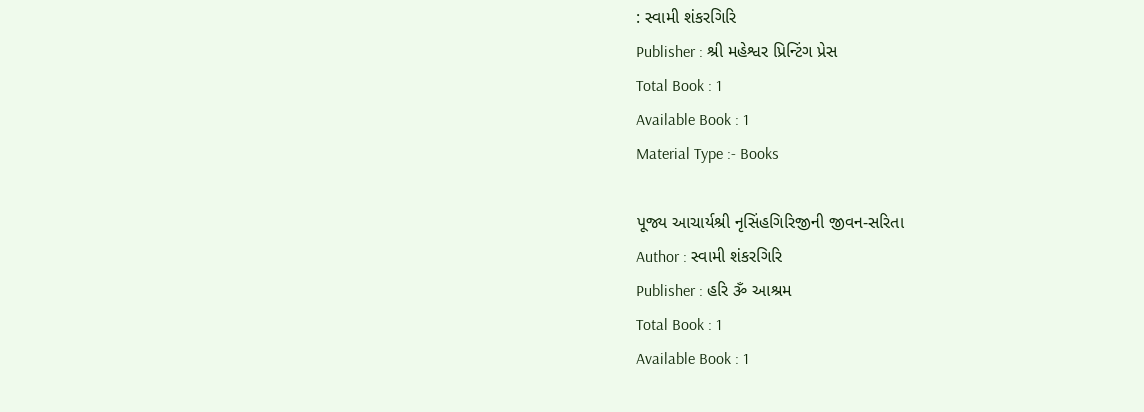: સ્વામી શંકરગિરિ
Publisher : શ્રી મહેશ્વર પ્રિન્ટિંગ પ્રેસ
Total Book : 1
Available Book : 1
Material Type :- Books

પૂજ્ય આચાર્યશ્રી નૃસિંહગિરિજીની જીવન-સરિતા
Author : સ્વામી શંકરગિરિ
Publisher : હરિ ૐ આશ્રમ
Total Book : 1
Available Book : 1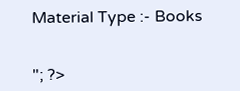Material Type :- Books


"; ?>